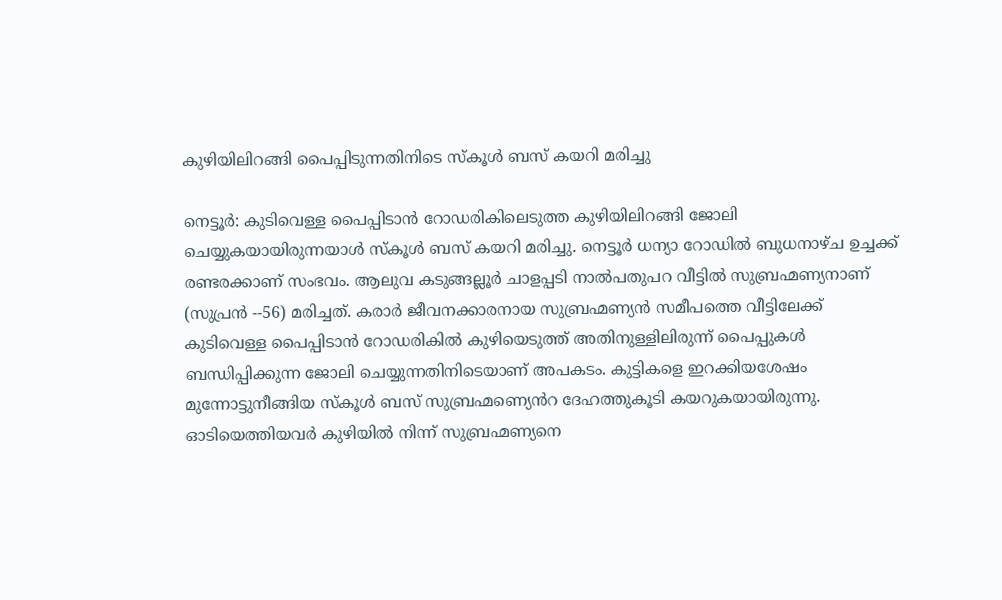കുഴിയിലിറങ്ങി പൈപ്പിടുന്നതിനിടെ സ്കൂൾ ബസ് കയറി മരിച്ചു

നെട്ടൂർ: കുടിവെള്ള പൈപ്പിടാൻ റോഡരികിലെടുത്ത കുഴിയിലിറങ്ങി ജോലി ചെയ്യുകയായിരുന്നയാൾ സ്കൂൾ ബസ് കയറി മരിച്ചു. നെട്ടൂർ ധന്യാ റോഡിൽ ബുധനാഴ്ച ഉച്ചക്ക് രണ്ടരക്കാണ് സംഭവം. ആലുവ കടുങ്ങല്ലൂർ ചാളപ്പടി നാൽപതുപറ വീട്ടിൽ സുബ്രഹ്മണ്യനാണ് (സുപ്രൻ --56) മരിച്ചത്. കരാർ ജീവനക്കാരനായ സുബ്രഹ്മണ്യൻ സമീപത്തെ വീട്ടിലേക്ക് കുടിവെള്ള പൈപ്പിടാൻ റോഡരികിൽ കുഴിയെടുത്ത് അതിനുള്ളിലിരുന്ന് പൈപ്പുകൾ ബന്ധിപ്പിക്കുന്ന ജോലി ചെയ്യുന്നതിനിടെയാണ് അപകടം. കുട്ടികളെ ഇറക്കിയശേഷം മുന്നോട്ടുനീങ്ങിയ സ്കൂൾ ബസ് സുബ്രഹ്മണ്യെൻറ ദേഹത്തുകൂടി കയറുകയായിരുന്നു. ഓടിയെത്തിയവർ കുഴിയിൽ നിന്ന് സുബ്രഹ്മണ്യനെ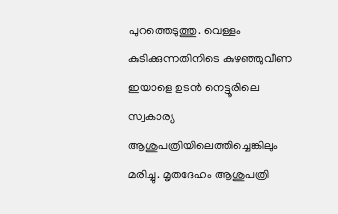പുറത്തെടുത്തു. വെള്ളം കുടിക്കുന്നതിനിടെ കുഴഞ്ഞുവീണ ഇയാളെ ഉടൻ നെട്ടൂരിലെ സ്വകാര്യ ആശുപത്രിയിലെത്തിച്ചെങ്കിലും മരിച്ചു. മൃതദേഹം ആശുപത്രി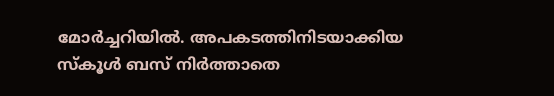മോർച്ചറിയിൽ. അപകടത്തിനിടയാക്കിയ സ്കൂൾ ബസ് നിർത്താതെ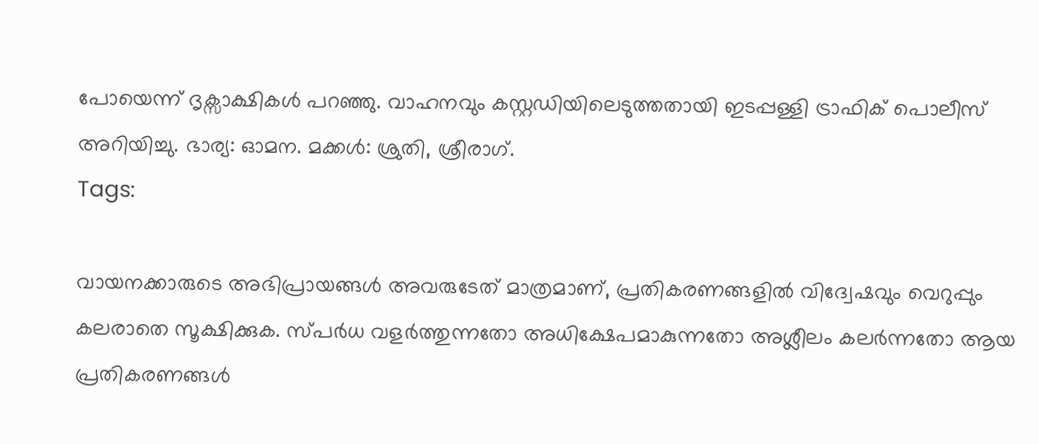പോയെന്ന് ദൃക്സാക്ഷികൾ പറഞ്ഞു. വാഹനവും കസ്റ്റഡിയിലെടുത്തതായി ഇടപ്പള്ളി ട്രാഫിക് പൊലീസ് അറിയിച്ചു. ഭാര്യ: ഓമന. മക്കൾ: ശ്രുതി, ശ്രീരാഗ്.
Tags:

വായനക്കാരുടെ അഭിപ്രായങ്ങള്‍ അവരുടേത് മാത്രമാണ്, പ്രതികരണങ്ങളിൽ വിദ്വേഷവും വെറുപ്പും കലരാതെ സൂക്ഷിക്കുക. സ്പർധ വളർത്തുന്നതോ അധിക്ഷേപമാകുന്നതോ അശ്ലീലം കലർന്നതോ ആയ പ്രതികരണങ്ങൾ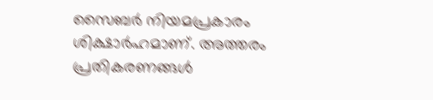സൈബർ നിയമപ്രകാരം ശിക്ഷാർഹമാണ്. അത്തരം പ്രതികരണങ്ങൾ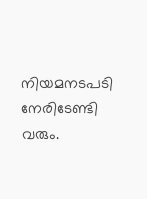നിയമനടപടി നേരിടേണ്ടി വരും.